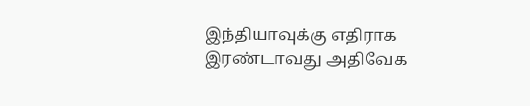இந்தியாவுக்கு எதிராக இரண்டாவது அதிவேக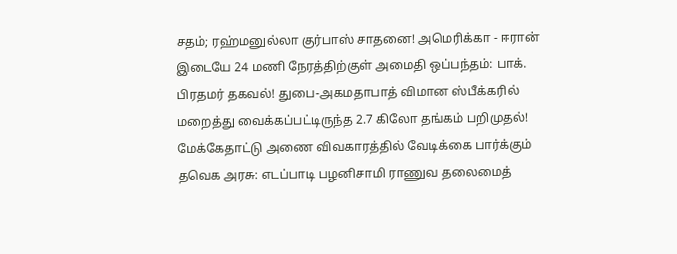சதம்; ரஹ்மனுல்லா குர்பாஸ் சாதனை! அமெரிக்கா - ஈரான் இடையே 24 மணி நேரத்திற்குள் அமைதி ஒப்பந்தம்: பாக். பிரதமர் தகவல்! துபை-அகமதாபாத் விமான ஸ்பீக்கரில் மறைத்து வைக்கப்பட்டிருந்த 2.7 கிலோ தங்கம் பறிமுதல்! மேக்கேதாட்டு அணை விவகாரத்தில் வேடிக்கை பார்க்கும் தவெக அரசு: எடப்பாடி பழனிசாமி ராணுவ தலைமைத்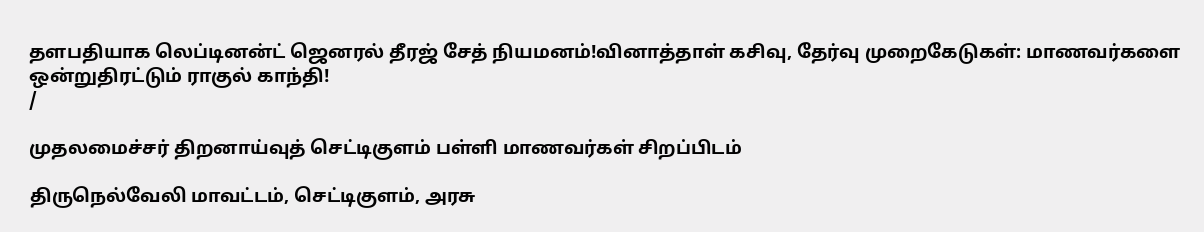தளபதியாக லெப்டினன்ட் ஜெனரல் தீரஜ் சேத் நியமனம்!வினாத்தாள் கசிவு, தேர்வு முறைகேடுகள்: மாணவர்களை ஒன்றுதிரட்டும் ராகுல் காந்தி!
/

முதலமைச்சர் திறனாய்வுத் செட்டிகுளம் பள்ளி மாணவர்கள் சிறப்பிடம்

திருநெல்வேலி மாவட்டம், செட்டிகுளம், அரசு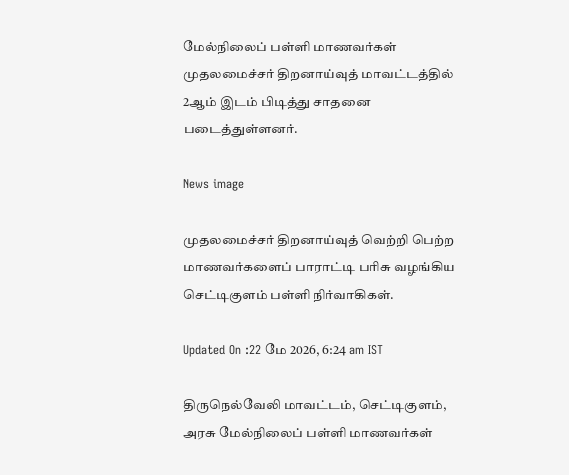மேல்நிலைப் பள்ளி மாணவர்கள் முதலமைச்சர் திறனாய்வுத் மாவட்டத்தில் 2ஆம் இடம் பிடித்து சாதனை படைத்துள்ளனர்.

News image

முதலமைச்சர் திறனாய்வுத் வெற்றி பெற்ற மாணவர்களைப் பாராட்டி பரிசு வழங்கிய செட்டிகுளம் பள்ளி நிர்வாகிகள்.

Updated On :22 மே 2026, 6:24 am IST

திருநெல்வேலி மாவட்டம், செட்டிகுளம், அரசு மேல்நிலைப் பள்ளி மாணவர்கள்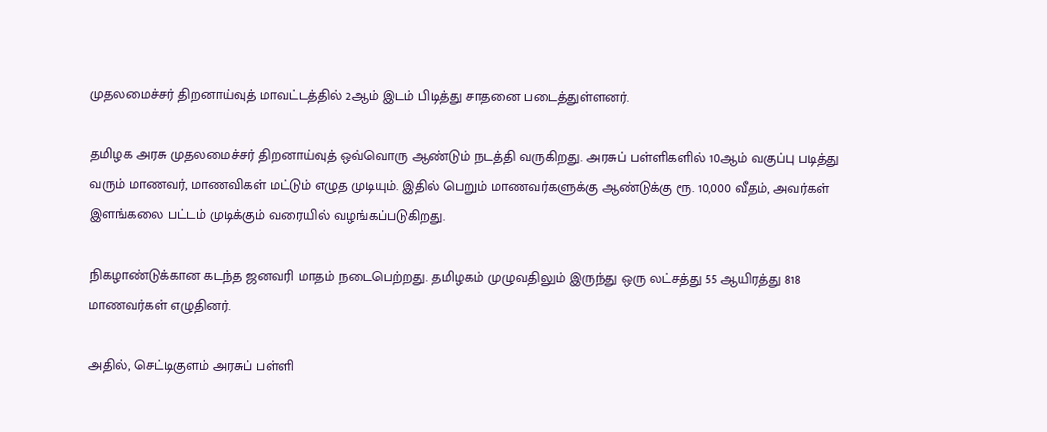முதலமைச்சர் திறனாய்வுத் மாவட்டத்தில் 2ஆம் இடம் பிடித்து சாதனை படைத்துள்ளனர்.

தமிழக அரசு முதலமைச்சர் திறனாய்வுத் ஒவ்வொரு ஆண்டும் நடத்தி வருகிறது. அரசுப் பள்ளிகளில் 10ஆம் வகுப்பு படித்து வரும் மாணவர், மாணவிகள் மட்டும் எழுத முடியும். இதில் பெறும் மாணவர்களுக்கு ஆண்டுக்கு ரூ. 10,000 வீதம், அவர்கள் இளங்கலை பட்டம் முடிக்கும் வரையில் வழங்கப்படுகிறது.

நிகழாண்டுக்கான கடந்த ஜனவரி மாதம் நடைபெற்றது. தமிழகம் முழுவதிலும் இருந்து ஒரு லட்சத்து 55 ஆயிரத்து 818 மாணவர்கள் எழுதினர்.

அதில், செட்டிகுளம் அரசுப் பள்ளி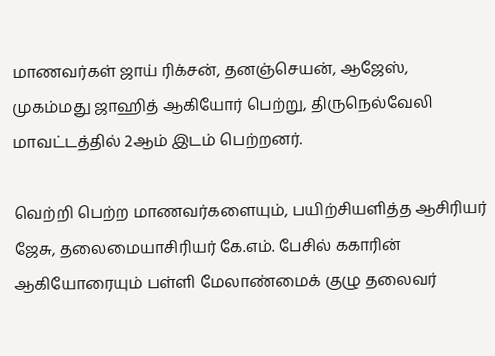மாணவர்கள் ஜாய் ரிக்சன், தனஞ்செயன், ஆஜேஸ், முகம்மது ஜாஹித் ஆகியோர் பெற்று, திருநெல்வேலி மாவட்டத்தில் 2ஆம் இடம் பெற்றனர்.

வெற்றி பெற்ற மாணவர்களையும், பயிற்சியளித்த ஆசிரியர் ஜேசு, தலைமையாசிரியர் கே.எம். பேசில் ககாரின் ஆகியோரையும் பள்ளி மேலாண்மைக் குழு தலைவர்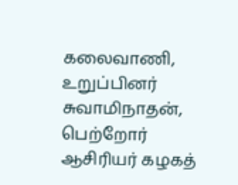கலைவாணி, உறுப்பினர் சுவாமிநாதன், பெற்றோர் ஆசிரியர் கழகத்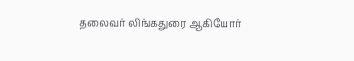தலைவர் லிங்கதுரை ஆகியோர்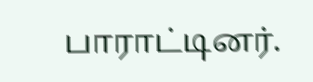பாராட்டினர்.